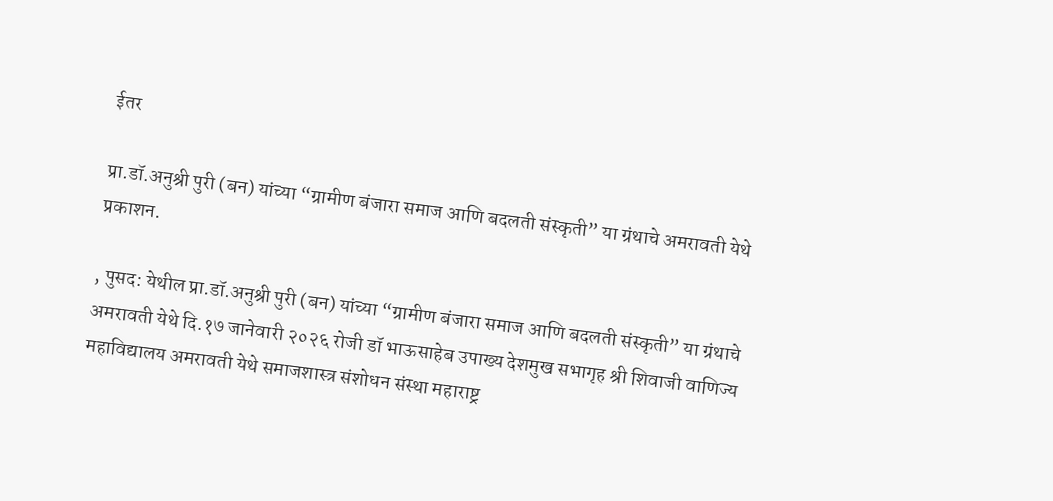ईतर

प्रा.डॉ.अनुश्री पुरी (बन) यांच्या “ग्रामीण बंजारा समाज आणि बदलती संस्कृती” या ग्रंथाचे अमरावती येथे प्रकाशन.

, पुसद: येथील प्रा.डॉ.अनुश्री पुरी (बन) यांच्या “ग्रामीण बंजारा समाज आणि बदलती संस्कृती” या ग्रंथाचे अमरावती येथे दि.१७ जानेवारी २०२६ रोजी डॉ भाऊसाहेब उपाख्य देशमुख सभागृह श्री शिवाजी वाणिज्य महाविद्यालय अमरावती येथे समाजशास्त्र संशोधन संस्था महाराष्ट्र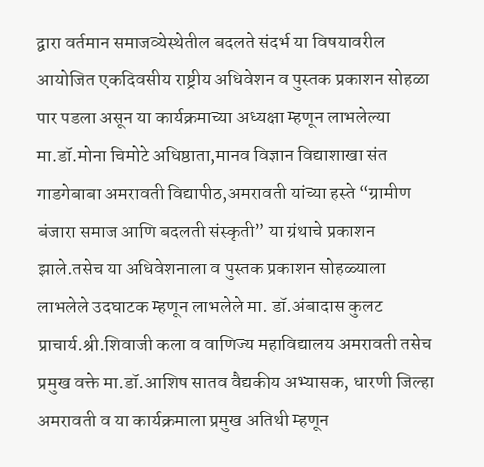द्वारा वर्तमान समाजव्येस्थेतील बदलते संदर्भ या विषयावरील आयोजित एकदिवसीय राष्ट्रीय अधिवेशन व पुस्तक प्रकाशन सोहळा पार पडला असून या कार्यक्रमाच्या अध्यक्षा म्हणून लाभलेल्या मा.डॉ.मोना चिमोटे अधिष्ठाता,मानव विज्ञान विद्याशाखा संत गाडगेबाबा अमरावती विद्यापीठ,अमरावती यांच्या हस्ते “ग्रामीण बंजारा समाज आणि बदलती संस्कृती” या ग्रंथाचे प्रकाशन झाले.तसेच या अधिवेशनाला व पुस्तक प्रकाशन सोहळ्याला लाभलेले उदघाटक म्हणून लाभलेले मा. डॉ.अंबादास कुलट प्राचार्य.श्री.शिवाजी कला व वाणिज्य महाविद्यालय अमरावती तसेच प्रमुख वक्ते मा.डॉ.आशिष सातव वैद्यकीय अभ्यासक, धारणी जिल्हा अमरावती व या कार्यक्रमाला प्रमुख अतिथी म्हणून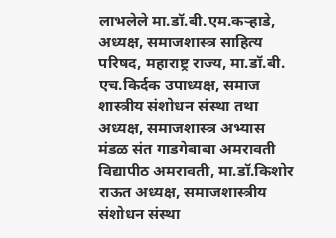लाभलेले मा.डॉ.बी.एम.कऱ्हाडे, अध्यक्ष, समाजशास्त्र साहित्य परिषद, महाराष्ट्र राज्य, मा.डॉ.बी. एच.किर्दक उपाध्यक्ष, समाज शास्त्रीय संशोधन संस्था तथा अध्यक्ष, समाजशास्त्र अभ्यास मंडळ संत गाडगेबाबा अमरावती विद्यापीठ अमरावती, मा.डॉ.किशोर राऊत अध्यक्ष, समाजशास्त्रीय संशोधन संस्था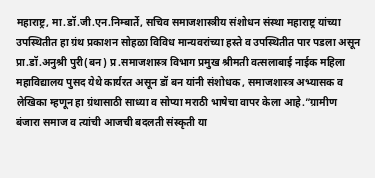महाराष्ट्र, मा.डॉ.जी.एन.निम्बार्ते, सचिव समाजशास्त्रीय संशोधन संस्था महाराष्ट्र यांच्या उपस्थितीत हा ग्रंथ प्रकाशन सोहळा विविध मान्यवरांच्या हस्ते व उपस्थितीत पार पडला असून प्रा.डॉ.अनुश्री पुरी(बन) प्र .समाजशास्त्र विभाग प्रमुख श्रीमती वत्सलाबाई नाईक महिला महाविद्यालय पुसद येथे कार्यरत असून डॉ बन यांनी संशोधक , समाजशास्त्र अभ्यासक व लेखिका म्हणून हा ग्रंथासाठी साध्या व सोप्या मराठी भाषेचा वापर केला आहे.”ग्रामीण बंजारा समाज व त्यांची आजची बदलती संस्कृती या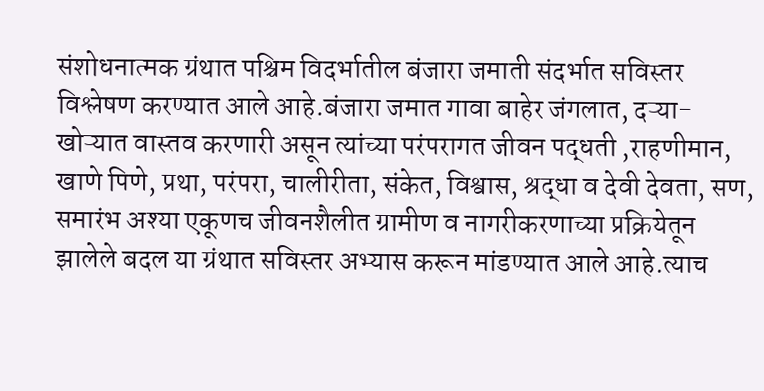संशोधनात्मक ग्रंथात पश्चिम विदर्भातील बंजारा जमाती संदर्भात सविस्तर विश्लेषण करण्यात आले आहे.बंजारा जमात गावा बाहेर जंगलात, दऱ्या- खोऱ्यात वास्तव करणारी असून त्यांच्या परंपरागत जीवन पद्धती ,राहणीमान, खाणे पिणे, प्रथा, परंपरा, चालीरीता, संकेत, विश्वास, श्रद्धा व देवी देवता, सण, समारंभ अश्या एकूणच जीवनशैलीत ग्रामीण व नागरीकरणाच्या प्रक्रियेतून झालेले बदल या ग्रंथात सविस्तर अभ्यास करून मांडण्यात आले आहे.त्याच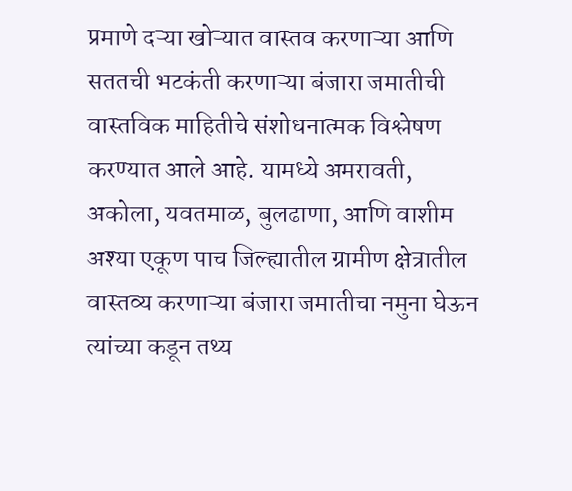प्रमाणे दऱ्या खोऱ्यात वास्तव करणाऱ्या आणि सततची भटकंती करणाऱ्या बंजारा जमातीची वास्तविक माहितीचे संशोधनात्मक विश्लेषण करण्यात आले आहे. यामध्ये अमरावती, अकोला, यवतमाळ, बुलढाणा, आणि वाशीम अश्या एकूण पाच जिल्ह्यातील ग्रामीण क्षेत्रातील वास्तव्य करणाऱ्या बंजारा जमातीचा नमुना घेऊन त्यांच्या कडून तथ्य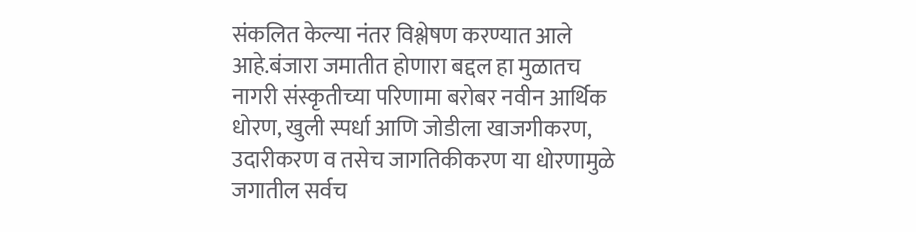संकलित केल्या नंतर विश्लेषण करण्यात आले आहे.बंजारा जमातीत होणारा बद्दल हा मुळातच नागरी संस्कृतीच्या परिणामा बरोबर नवीन आर्थिक धोरण, खुली स्पर्धा आणि जोडीला खाजगीकरण, उदारीकरण व तसेच जागतिकीकरण या धोरणामुळे जगातील सर्वच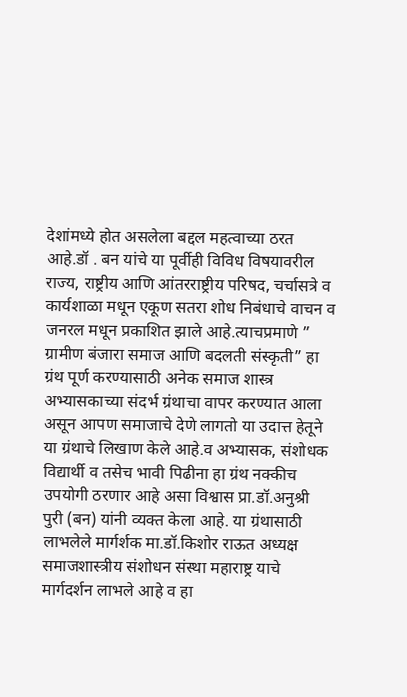देशांमध्ये होत असलेला बद्दल महत्वाच्या ठरत आहे.डॉ . बन यांचे या पूर्वीही विविध विषयावरील राज्य, राष्ट्रीय आणि आंतरराष्ट्रीय परिषद, चर्चासत्रे व कार्यशाळा मधून एकूण सतरा शोध निबंधाचे वाचन व जनरल मधून प्रकाशित झाले आहे.त्याचप्रमाणे ” ग्रामीण बंजारा समाज आणि बदलती संस्कृती” हा ग्रंथ पूर्ण करण्यासाठी अनेक समाज शास्त्र अभ्यासकाच्या संदर्भ ग्रंथाचा वापर करण्यात आला असून आपण समाजाचे देणे लागतो या उदात्त हेतूने या ग्रंथाचे लिखाण केले आहे.व अभ्यासक, संशोधक विद्यार्थी व तसेच भावी पिढीना हा ग्रंथ नक्कीच उपयोगी ठरणार आहे असा विश्वास प्रा.डॉ.अनुश्री पुरी (बन) यांनी व्यक्त केला आहे. या ग्रंथासाठी लाभलेले मार्गर्शक मा.डॉ.किशोर राऊत अध्यक्ष समाजशास्त्रीय संशोधन संस्था महाराष्ट्र याचे मार्गदर्शन लाभले आहे व हा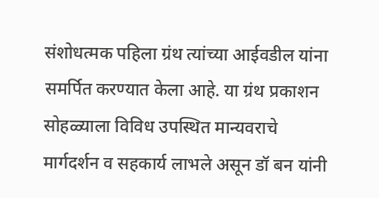संशोधत्मक पहिला ग्रंथ त्यांच्या आईवडील यांना समर्पित करण्यात केला आहे. या ग्रंथ प्रकाशन सोहळ्याला विविध उपस्थित मान्यवराचे मार्गदर्शन व सहकार्य लाभले असून डॉ बन यांनी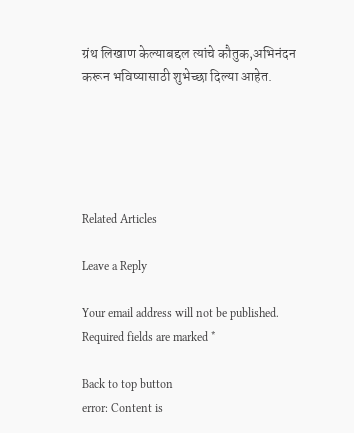ग्रंथ लिखाण केल्याबद्दल त्यांचे कौतुक,अभिनंदन करून भविष्यासाठी शुभेच्छा दिल्या आहेत.





Related Articles

Leave a Reply

Your email address will not be published. Required fields are marked *

Back to top button
error: Content is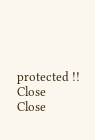protected !!
Close
Close